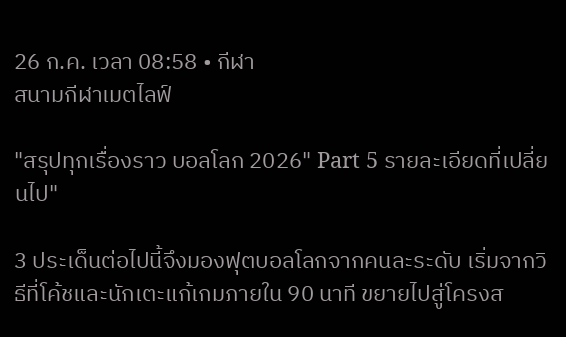26 ก.ค. เวลา 08:58 • กีฬา
สนามกีฬาเมตไลฟ์

"สรุปทุกเรื่องราว บอลโลก 2026" Part 5 รายละเอียดที่เปลี่ยนไป"

3 ประเด็นต่อไปนี้จึงมองฟุตบอลโลกจากคนละระดับ เริ่มจากวิธีที่โค้ชและนักเตะแก้เกมภายใน 90 นาที ขยายไปสู่โครงส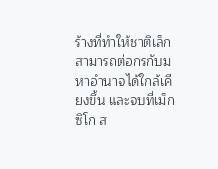ร้างที่ทำให้ชาติเล็กสามารถต่อกรกับมหาอำนาจได้ใกล้เคียงขึ้น และจบที่เม็กซิโก ส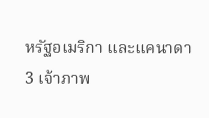หรัฐอเมริกา และแคนาดา
3 เจ้าภาพ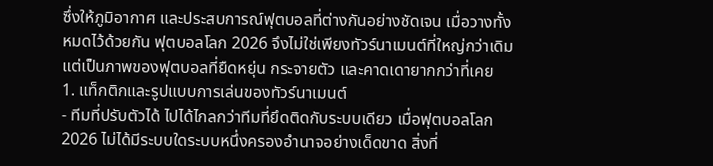ซึ่งให้ภูมิอากาศ และประสบการณ์ฟุตบอลที่ต่างกันอย่างชัดเจน เมื่อวางทั้งหมดไว้ด้วยกัน ฟุตบอลโลก 2026 จึงไม่ใช่เพียงทัวร์นาเมนต์ที่ใหญ่กว่าเดิม แต่เป็นภาพของฟุตบอลที่ยืดหยุ่น กระจายตัว และคาดเดายากกว่าที่เคย
1. แท็กติกและรูปแบบการเล่นของทัวร์นาเมนต์
- ทีมที่ปรับตัวได้ ไปได้ไกลกว่าทีมที่ยึดติดกับระบบเดียว เมื่อฟุตบอลโลก 2026 ไม่ได้มีระบบใดระบบหนึ่งครองอำนาจอย่างเด็ดขาด สิ่งที่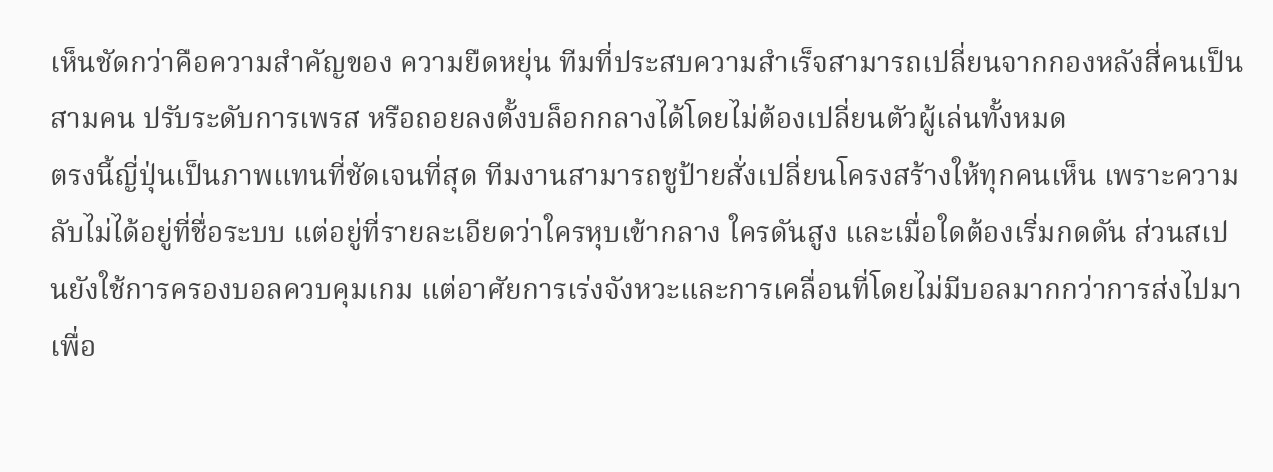เห็นชัดกว่าคือความสำคัญของ ความยืดหยุ่น ทีมที่ประสบความสำเร็จสามารถเปลี่ยนจากกองหลังสี่คนเป็นสามคน ปรับระดับการเพรส หรือถอยลงตั้งบล็อกกลางได้โดยไม่ต้องเปลี่ยนตัวผู้เล่นทั้งหมด
ตรงนี้ญี่ปุ่นเป็นภาพแทนที่ชัดเจนที่สุด ทีมงานสามารถชูป้ายสั่งเปลี่ยนโครงสร้างให้ทุกคนเห็น เพราะความลับไม่ได้อยู่ที่ชื่อระบบ แต่อยู่ที่รายละเอียดว่าใครหุบเข้ากลาง ใครดันสูง และเมื่อใดต้องเริ่มกดดัน ส่วนสเปนยังใช้การครองบอลควบคุมเกม แต่อาศัยการเร่งจังหวะและการเคลื่อนที่โดยไม่มีบอลมากกว่าการส่งไปมาเพื่อ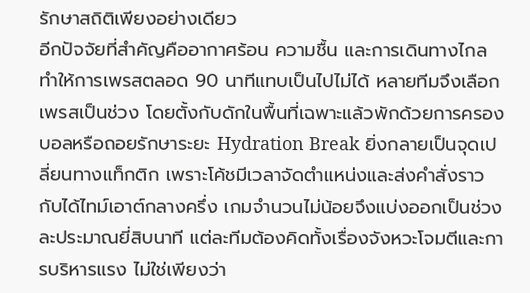รักษาสถิติเพียงอย่างเดียว
อีกปัจจัยที่สำคัญคืออากาศร้อน ความชื้น และการเดินทางไกลทำให้การเพรสตลอด 90 นาทีแทบเป็นไปไม่ได้ หลายทีมจึงเลือกเพรสเป็นช่วง โดยตั้งกับดักในพื้นที่เฉพาะแล้วพักด้วยการครองบอลหรือถอยรักษาระยะ Hydration Break ยิ่งกลายเป็นจุดเปลี่ยนทางแท็กติก เพราะโค้ชมีเวลาจัดตำแหน่งและส่งคำสั่งราวกับได้ไทม์เอาต์กลางครึ่ง เกมจำนวนไม่น้อยจึงแบ่งออกเป็นช่วงละประมาณยี่สิบนาที แต่ละทีมต้องคิดทั้งเรื่องจังหวะโจมตีและการบริหารแรง ไม่ใช่เพียงว่า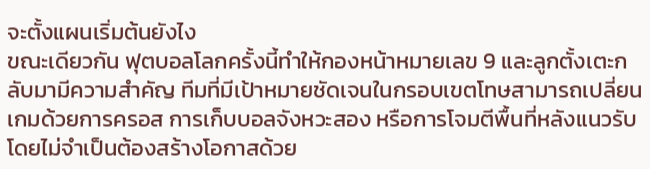จะตั้งแผนเริ่มต้นยังไง
ขณะเดียวกัน ฟุตบอลโลกครั้งนี้ทำให้กองหน้าหมายเลข 9 และลูกตั้งเตะกลับมามีความสำคัญ ทีมที่มีเป้าหมายชัดเจนในกรอบเขตโทษสามารถเปลี่ยนเกมด้วยการครอส การเก็บบอลจังหวะสอง หรือการโจมตีพื้นที่หลังแนวรับ โดยไม่จำเป็นต้องสร้างโอกาสด้วย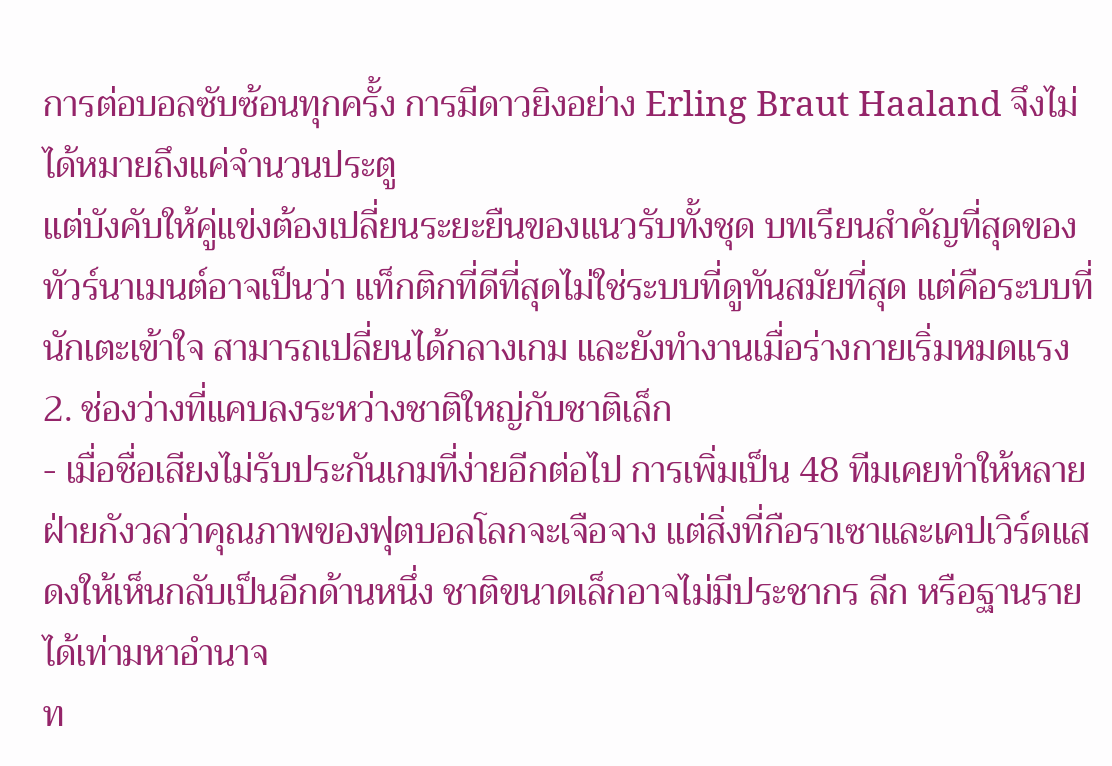การต่อบอลซับซ้อนทุกครั้ง การมีดาวยิงอย่าง Erling Braut Haaland จึงไม่ได้หมายถึงแค่จำนวนประตู
แต่บังคับให้คู่แข่งต้องเปลี่ยนระยะยืนของแนวรับทั้งชุด บทเรียนสำคัญที่สุดของทัวร์นาเมนต์อาจเป็นว่า แท็กติกที่ดีที่สุดไม่ใช่ระบบที่ดูทันสมัยที่สุด แต่คือระบบที่นักเตะเข้าใจ สามารถเปลี่ยนได้กลางเกม และยังทำงานเมื่อร่างกายเริ่มหมดแรง
2. ช่องว่างที่แคบลงระหว่างชาติใหญ่กับชาติเล็ก
- เมื่อชื่อเสียงไม่รับประกันเกมที่ง่ายอีกต่อไป การเพิ่มเป็น 48 ทีมเคยทำให้หลายฝ่ายกังวลว่าคุณภาพของฟุตบอลโลกจะเจือจาง แต่สิ่งที่กือราเซาและเคปเวิร์ดแสดงให้เห็นกลับเป็นอีกด้านหนึ่ง ชาติขนาดเล็กอาจไม่มีประชากร ลีก หรือฐานรายได้เท่ามหาอำนาจ
ท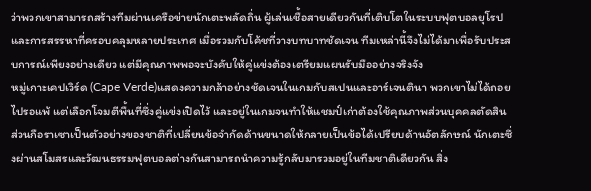ว่าพวกเขาสามารถสร้างทีมผ่านเครือข่ายนักเตะพลัดถิ่น ผู้เล่นเชื้อสายเดียวกันที่เติบโตในระบบฟุตบอลยุโรป และการสรรหาที่ครอบคลุมหลายประเทศ เมื่อรวมกับโค้ชที่วางบทบาทชัดเจน ทีมเหล่านี้จึงไม่ได้มาเพื่อรับประสบการณ์เพียงอย่างเดียว แต่มีคุณภาพพอจะบังคับให้คู่แข่งต้องเตรียมแผนรับมืออย่างจริงจัง
หมู่เกาะเคปเวิร์ด (Cape Verde)แสดงความกล้าอย่างชัดเจนในเกมกับสเปนและอาร์เจนตินา พวกเขาไม่ได้ถอยไปรอแพ้ แต่เลือกโจมตีพื้นที่ซึ่งคู่แข่งเปิดไว้ และอยู่ในเกมจนทำให้แชมป์เก่าต้องใช้คุณภาพส่วนบุคคลตัดสิน ส่วนกือราเซาเป็นตัวอย่างของชาติที่เปลี่ยนข้อจำกัดด้านขนาดให้กลายเป็นข้อได้เปรียบด้านอัตลักษณ์ นักเตะซึ่งผ่านสโมสรและวัฒนธรรมฟุตบอลต่างกันสามารถนำความรู้กลับมารวมอยู่ในทีมชาติเดียวกัน สิ่ง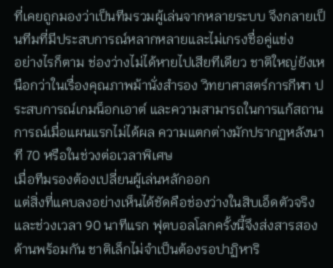ที่เคยถูกมองว่าเป็นทีมรวมผู้เล่นจากหลายระบบ จึงกลายเป็นทีมที่มีประสบการณ์หลากหลายและไม่เกรงชื่อคู่แข่ง
อย่างไรก็ตาม ช่องว่างไม่ได้หายไปเสียทีเดียว ชาติใหญ่ยังเหนือกว่าในเรื่องคุณภาพม้านั่งสำรอง วิทยาศาสตร์การกีฬา ประสบการณ์เกมน็อกเอาต์ และความสามารถในการแก้สถานการณ์เมื่อแผนแรกไม่ได้ผล ความแตกต่างมักปรากฏหลังนาที 70 หรือในช่วงต่อเวลาพิเศษ
เมื่อทีมรองต้องเปลี่ยนผู้เล่นหลักออก
แต่สิ่งที่แคบลงอย่างเห็นได้ชัดคือช่องว่างในสิบเอ็ดตัวจริงและช่วงเวลา 90 นาทีแรก ฟุตบอลโลกครั้งนี้จึงส่งสารสองด้านพร้อมกัน ชาติเล็กไม่จำเป็นต้องรอปาฏิหาริ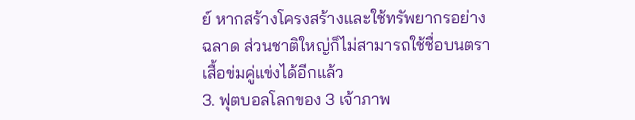ย์ หากสร้างโครงสร้างและใช้ทรัพยากรอย่างฉลาด ส่วนชาติใหญ่ก็ไม่สามารถใช้ชื่อบนตราเสื้อข่มคู่แข่งได้อีกแล้ว
3. ฟุตบอลโลกของ 3 เจ้าภาพ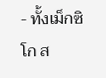- ทั้งเม็กซิโก ส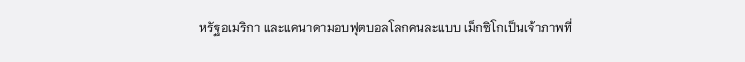หรัฐอเมริกา และแคนาดามอบฟุตบอลโลกคนละแบบ เม็กซิโกเป็นเจ้าภาพที่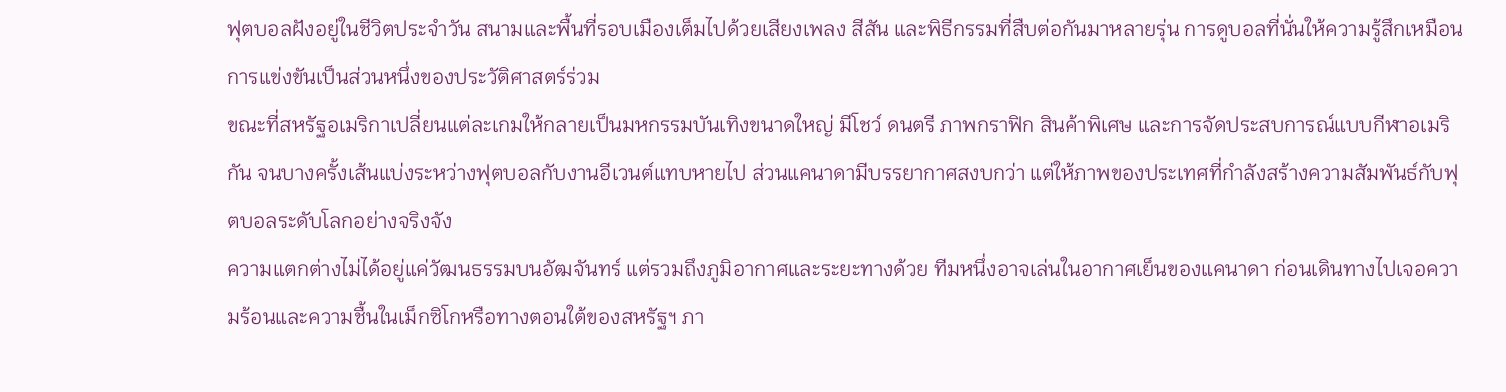ฟุตบอลฝังอยู่ในชีวิตประจำวัน สนามและพื้นที่รอบเมืองเต็มไปด้วยเสียงเพลง สีสัน และพิธีกรรมที่สืบต่อกันมาหลายรุ่น การดูบอลที่นั่นให้ความรู้สึกเหมือนการแข่งขันเป็นส่วนหนึ่งของประวัติศาสตร์ร่วม
ขณะที่สหรัฐอเมริกาเปลี่ยนแต่ละเกมให้กลายเป็นมหกรรมบันเทิงขนาดใหญ่ มีโชว์ ดนตรี ภาพกราฟิก สินค้าพิเศษ และการจัดประสบการณ์แบบกีฬาอเมริกัน จนบางครั้งเส้นแบ่งระหว่างฟุตบอลกับงานอีเวนต์แทบหายไป ส่วนแคนาดามีบรรยากาศสงบกว่า แต่ให้ภาพของประเทศที่กำลังสร้างความสัมพันธ์กับฟุตบอลระดับโลกอย่างจริงจัง
ความแตกต่างไม่ได้อยู่แค่วัฒนธรรมบนอัฒจันทร์ แต่รวมถึงภูมิอากาศและระยะทางด้วย ทีมหนึ่งอาจเล่นในอากาศเย็นของแคนาดา ก่อนเดินทางไปเจอความร้อนและความชื้นในเม็กซิโกหรือทางตอนใต้ของสหรัฐฯ ภา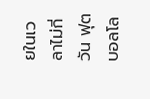ยในเวลาไม่กี่วัน ฟุตบอลโล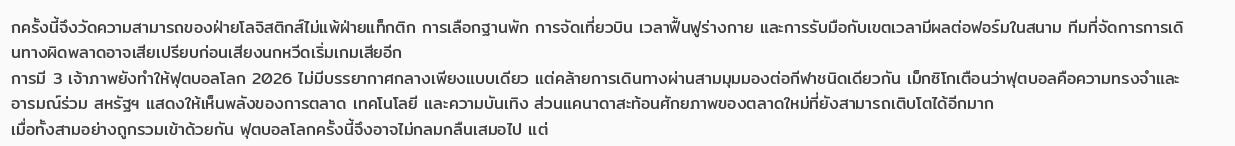กครั้งนี้จึงวัดความสามารถของฝ่ายโลจิสติกส์ไม่แพ้ฝ่ายแท็กติก การเลือกฐานพัก การจัดเที่ยวบิน เวลาฟื้นฟูร่างกาย และการรับมือกับเขตเวลามีผลต่อฟอร์มในสนาม ทีมที่จัดการการเดินทางผิดพลาดอาจเสียเปรียบก่อนเสียงนกหวีดเริ่มเกมเสียอีก
การมี 3 เจ้าภาพยังทำให้ฟุตบอลโลก 2026 ไม่มีบรรยากาศกลางเพียงแบบเดียว แต่คล้ายการเดินทางผ่านสามมุมมองต่อกีฬาชนิดเดียวกัน เม็กซิโกเตือนว่าฟุตบอลคือความทรงจำและอารมณ์ร่วม สหรัฐฯ แสดงให้เห็นพลังของการตลาด เทคโนโลยี และความบันเทิง ส่วนแคนาดาสะท้อนศักยภาพของตลาดใหม่ที่ยังสามารถเติบโตได้อีกมาก
เมื่อทั้งสามอย่างถูกรวมเข้าด้วยกัน ฟุตบอลโลกครั้งนี้จึงอาจไม่กลมกลืนเสมอไป แต่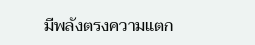มีพลังตรงความแตก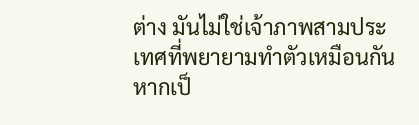ต่าง มันไม่ใช่เจ้าภาพสามประเทศที่พยายามทำตัวเหมือนกัน หากเป็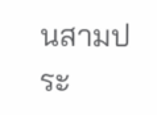นสามประ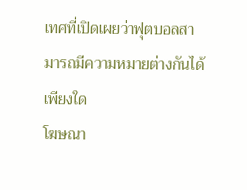เทศที่เปิดเผยว่าฟุตบอลสามารถมีความหมายต่างกันได้เพียงใด
โฆษณา